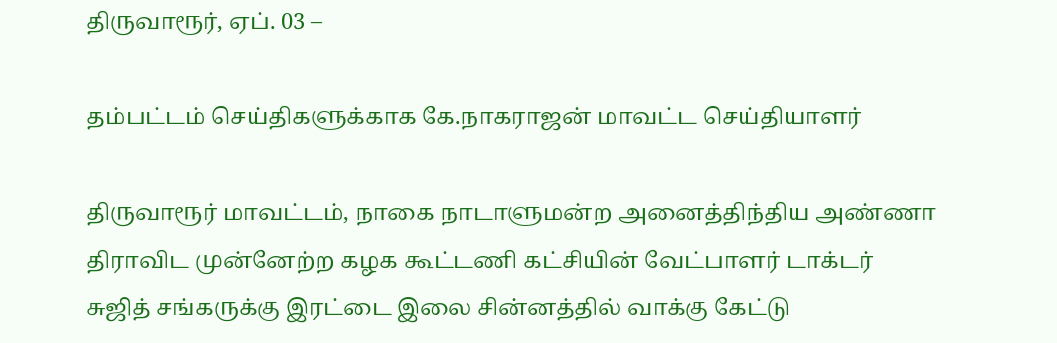திருவாரூர், ஏப். 03 –

தம்பட்டம் செய்திகளுக்காக கே.நாகராஜன் மாவட்ட செய்தியாளர்

திருவாரூர் மாவட்டம், நாகை நாடாளுமன்ற அனைத்திந்திய அண்ணா திராவிட முன்னேற்ற கழக கூட்டணி கட்சியின் வேட்பாளர் டாக்டர் சுஜித் சங்கருக்கு இரட்டை இலை சின்னத்தில் வாக்கு கேட்டு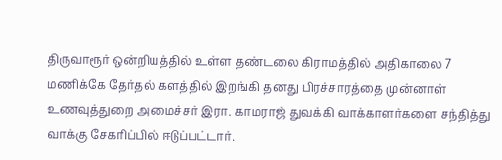திருவாரூர் ஒன்றியத்தில் உள்ள தண்டலை கிராமத்தில் அதிகாலை 7 மணிக்கே தேர்தல் களத்தில் இறங்கி தனது பிரச்சாரத்தை முன்னாள் உணவுத்துறை அமைச்சர் இரா. காமராஜ் துவக்கி வாக்காளர்களை சந்தித்து வாக்கு சேகரிப்பில் ஈடுப்பட்டார்.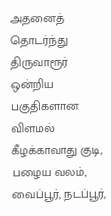அதனைத் தொடர்ந்து திருவாரூர் ஒன்றிய பகுதிகளான விளமல் கீழக்காவாது குடி, பழைய வலம், வைப்பூர், நடப்பூர்,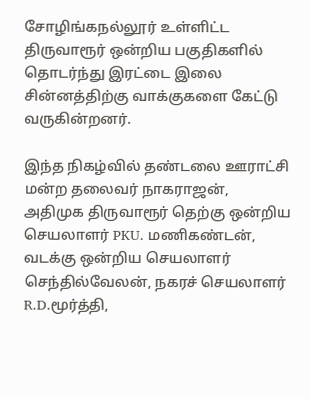சோழிங்கநல்லூர் உள்ளிட்ட திருவாரூர் ஒன்றிய பகுதிகளில் தொடர்ந்து இரட்டை இலை சின்னத்திற்கு வாக்குகளை கேட்டு வருகின்றனர்.

இந்த நிகழ்வில் தண்டலை ஊராட்சி மன்ற தலைவர் நாகராஜன், அதிமுக திருவாரூர் தெற்கு ஒன்றிய செயலாளர் PKU. மணிகண்டன், வடக்கு ஒன்றிய செயலாளர் செந்தில்வேலன், நகரச் செயலாளர் R.D.மூர்த்தி,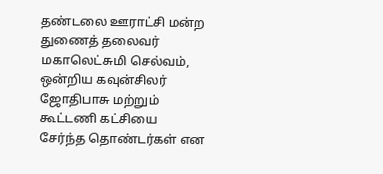தண்டலை ஊராட்சி மன்ற துணைத் தலைவர் மகாலெட்சுமி செல்வம், ஒன்றிய கவுன்சிலர் ஜோதிபாசு மற்றும் கூட்டணி கட்சியை சேர்ந்த தொண்டர்கள் என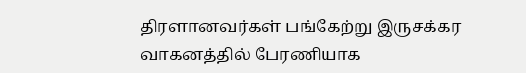திரளானவர்கள் பங்கேற்று இருசக்கர வாகனத்தில் பேரணியாக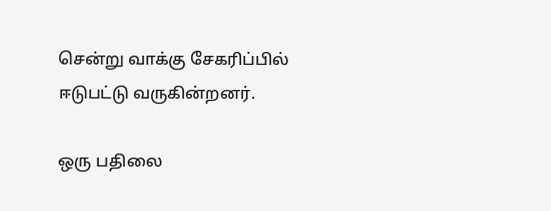சென்று வாக்கு சேகரிப்பில் ஈடுபட்டு வருகின்றனர்.

ஒரு பதிலை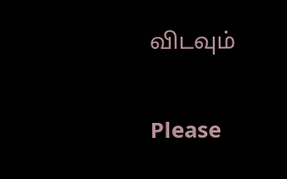விடவும்

Please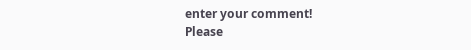enter your comment!
Please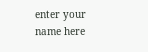enter your name here